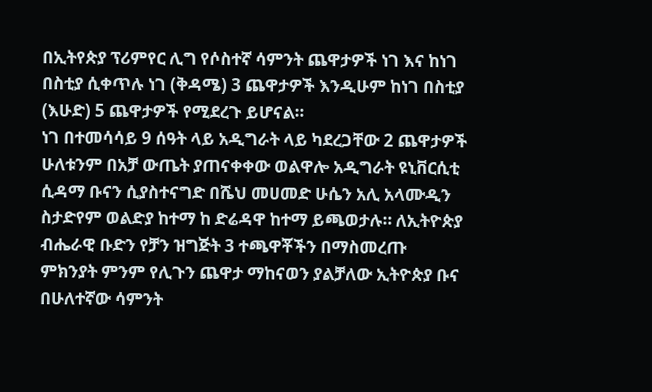በኢትየጵያ ፕሪምየር ሊግ የሶስተኛ ሳምንት ጨዋታዎች ነገ እና ከነገ በስቲያ ሲቀጥሉ ነገ (ቅዳሜ) 3 ጨዋታዎች እንዲሁም ከነገ በስቲያ (እሁድ) 5 ጨዋታዎች የሚደረጉ ይሆናል።
ነገ በተመሳሳይ 9 ሰዓት ላይ አዲግራት ላይ ካደረጋቸው 2 ጨዋታዎች ሁለቱንም በአቻ ውጤት ያጠናቀቀው ወልዋሎ አዲግራት ዩኒቨርሲቲ ሲዳማ ቡናን ሲያስተናግድ በሼህ መሀመድ ሁሴን አሊ አላሙዲን ስታድየም ወልድያ ከተማ ከ ድሬዳዋ ከተማ ይጫወታሉ። ለኢትዮጵያ ብሔራዊ ቡድን የቻን ዝግጅት 3 ተጫዋቾችን በማስመረጡ ምክንያት ምንም የሊጉን ጨዋታ ማከናወን ያልቻለው ኢትዮጵያ ቡና በሁለተኛው ሳምንት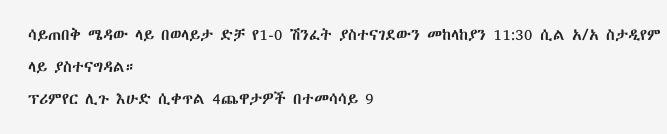ሳይጠበቅ ሜዳው ላይ በወላይታ ድቻ የ1-0 ሽንፈት ያስተናገደውን መከላከያን 11:30 ሲል አ/አ ስታዲየም ላይ ያስተናግዳል።
ፕሪምየር ሊጉ እሁድ ሲቀጥል 4ጨዋታዎች በተመሳሳይ 9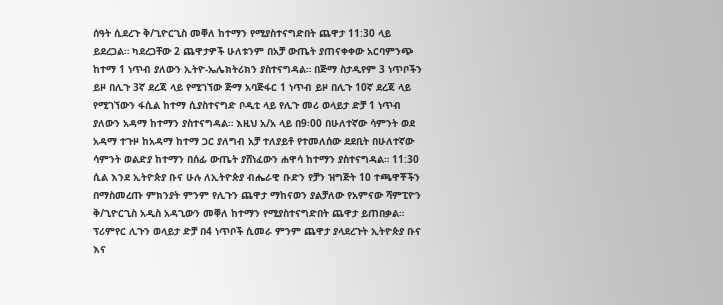ሰዓት ሲደረጉ ቅ/ጊዮርጊስ መቐለ ከተማን የሚያስተናግድበት ጨዋታ 11:30 ላይ ይደረጋል። ካደረጋቸው 2 ጨዋታዎች ሁለቱንም በአቻ ውጤት ያጠናቀቀው አርባምንጭ ከተማ 1 ነጥብ ያለውን ኢትዮ-ኤሌክትሪክን ያስተናግዳል። በጅማ ስታዲየም 3 ነጥቦችን ይዞ በሊጉ 3ኛ ደረጃ ላይ የሚገኘው ጅማ አባጅፋር 1 ነጥብ ይዞ በሊጉ 10ኛ ደረጃ ላይ የሚገኘውን ፋሲል ከተማ ሲያስተናግድ ቦዲቲ ላይ የሊጉ መሪ ወላይታ ድቻ 1 ነጥብ ያለውን አዳማ ከተማን ያስተናግዳል። እዚህ አ/አ ላይ በ9፡00 በሁለተኛው ሳምንት ወደ አዳማ ተጉዞ ከአዳማ ከተማ ጋር ያለግብ አቻ ተለያይቶ የተመለሰው ደደቢት በሁለተኛው ሳምንት ወልድያ ከተማን በሰፊ ውጤት ያሸነፈውን ሐዋሳ ከተማን ያስተናግዳል። 11:30 ሲል እንደ ኢትዮጵያ ቡና ሁሉ ለኢትዮጵያ ብሔራዊ ቡድን የቻን ዝግጅት 10 ተጫዋቾችን በማስመረጡ ምክንያት ምንም የሊጉን ጨዋታ ማከናወን ያልቻለው የአምናው ሻምፒዮን ቅ/ጊዮርጊስ አዲስ አዳጊውን መቐለ ከተማን የሚያስተናግድበት ጨዋታ ይጠበቃል።
ፕሪምየር ሊጉን ወላይታ ድቻ በ4 ነጥቦች ሲመራ ምንም ጨዋታ ያላደረጉት ኢትዮጵያ ቡና እና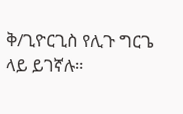ቅ/ጊዮርጊስ የሊጉ ግርጌ ላይ ይገኛሉ።